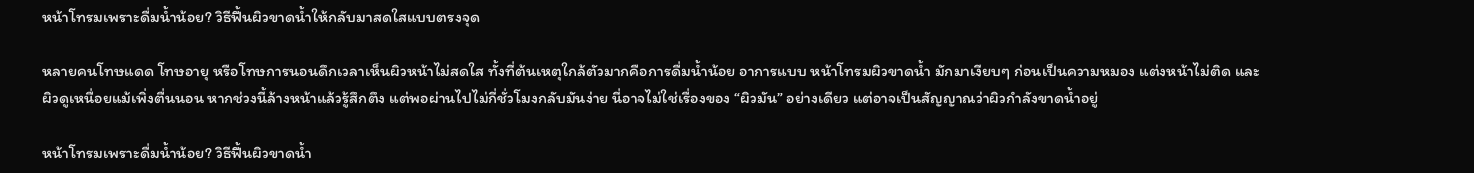หน้าโทรมเพราะดื่มน้ำน้อย? วิธีฟื้นผิวขาดน้ำให้กลับมาสดใสแบบตรงจุด

หลายคนโทษแดด โทษอายุ หรือโทษการนอนดึกเวลาเห็นผิวหน้าไม่สดใส ทั้งที่ต้นเหตุใกล้ตัวมากคือการดื่มน้ำน้อย อาการแบบ หน้าโทรมผิวขาดน้ำ มักมาเงียบๆ ก่อนเป็นความหมอง แต่งหน้าไม่ติด และผิวดูเหนื่อยแม้เพิ่งตื่นนอน หากช่วงนี้ล้างหน้าแล้วรู้สึกตึง แต่พอผ่านไปไม่กี่ชั่วโมงกลับมันง่าย นี่อาจไม่ใช่เรื่องของ “ผิวมัน” อย่างเดียว แต่อาจเป็นสัญญาณว่าผิวกำลังขาดน้ำอยู่

หน้าโทรมเพราะดื่มน้ำน้อย? วิธีฟื้นผิวขาดน้ำ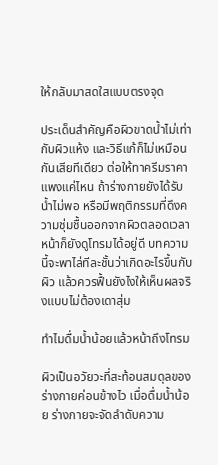ให้กลับมาสดใสแบบตรงจุด

ประเด็นสำคัญคือผิวขาดน้ำไม่เท่ากับผิวแห้ง และวิธีแก้ก็ไม่เหมือนกันเสียทีเดียว ต่อให้ทาครีมราคาแพงแค่ไหน ถ้าร่างกายยังได้รับน้ำไม่พอ หรือมีพฤติกรรมที่ดึงความชุ่มชื้นออกจากผิวตลอดเวลา หน้าก็ยังดูโทรมได้อยู่ดี บทความนี้จะพาไล่ทีละชั้นว่าเกิดอะไรขึ้นกับผิว แล้วควรฟื้นยังไงให้เห็นผลจริงแบบไม่ต้องเดาสุ่ม

ทำไมดื่มน้ำน้อยแล้วหน้าถึงโทรม

ผิวเป็นอวัยวะที่สะท้อนสมดุลของร่างกายค่อนข้างไว เมื่อดื่มน้ำน้อย ร่างกายจะจัดลำดับความ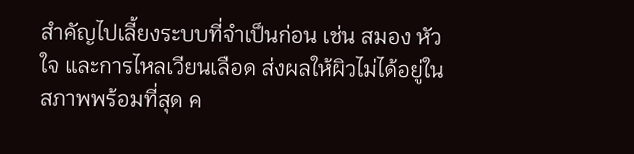สำคัญไปเลี้ยงระบบที่จำเป็นก่อน เช่น สมอง หัวใจ และการไหลเวียนเลือด ส่งผลให้ผิวไม่ได้อยู่ในสภาพพร้อมที่สุด ค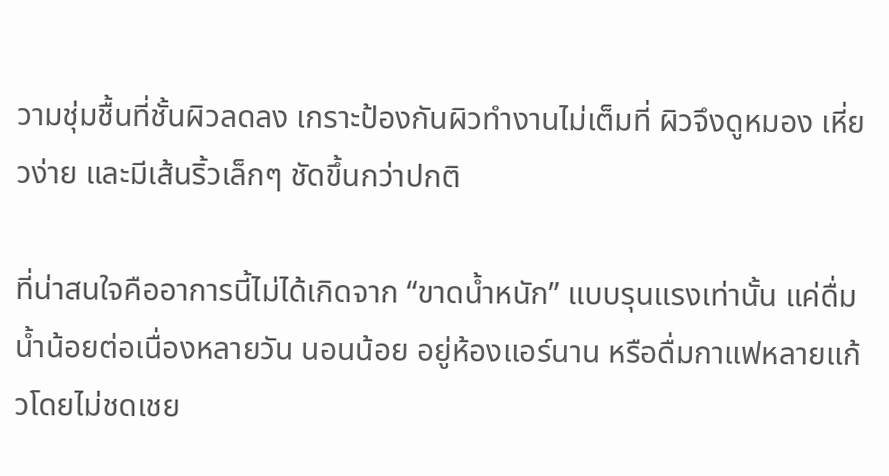วามชุ่มชื้นที่ชั้นผิวลดลง เกราะป้องกันผิวทำงานไม่เต็มที่ ผิวจึงดูหมอง เหี่ยวง่าย และมีเส้นริ้วเล็กๆ ชัดขึ้นกว่าปกติ

ที่น่าสนใจคืออาการนี้ไม่ได้เกิดจาก “ขาดน้ำหนัก” แบบรุนแรงเท่านั้น แค่ดื่มน้ำน้อยต่อเนื่องหลายวัน นอนน้อย อยู่ห้องแอร์นาน หรือดื่มกาแฟหลายแก้วโดยไม่ชดเชย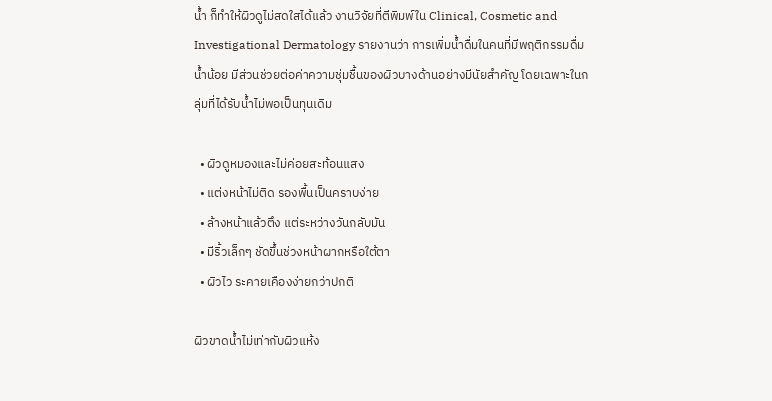น้ำ ก็ทำให้ผิวดูไม่สดใสได้แล้ว งานวิจัยที่ตีพิมพ์ใน Clinical, Cosmetic and Investigational Dermatology รายงานว่า การเพิ่มน้ำดื่มในคนที่มีพฤติกรรมดื่มน้ำน้อย มีส่วนช่วยต่อค่าความชุ่มชื้นของผิวบางด้านอย่างมีนัยสำคัญ โดยเฉพาะในกลุ่มที่ได้รับน้ำไม่พอเป็นทุนเดิม

  • ผิวดูหมองและไม่ค่อยสะท้อนแสง
  • แต่งหน้าไม่ติด รองพื้นเป็นคราบง่าย
  • ล้างหน้าแล้วตึง แต่ระหว่างวันกลับมัน
  • มีริ้วเล็กๆ ชัดขึ้นช่วงหน้าผากหรือใต้ตา
  • ผิวไว ระคายเคืองง่ายกว่าปกติ

ผิวขาดน้ำไม่เท่ากับผิวแห้ง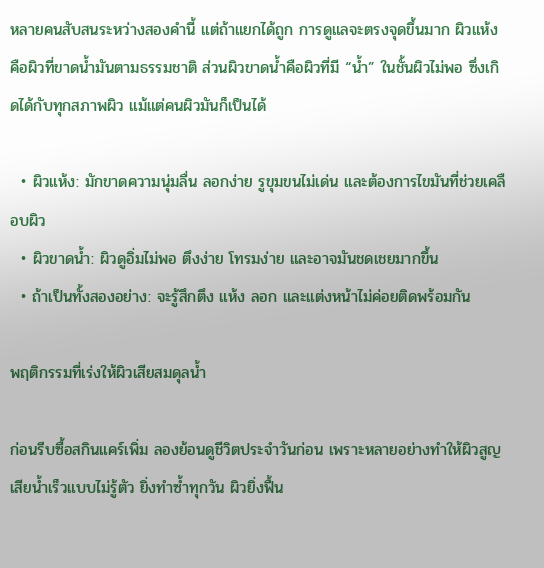หลายคนสับสนระหว่างสองคำนี้ แต่ถ้าแยกได้ถูก การดูแลจะตรงจุดขึ้นมาก ผิวแห้งคือผิวที่ขาดน้ำมันตามธรรมชาติ ส่วนผิวขาดน้ำคือผิวที่มี “น้ำ” ในชั้นผิวไม่พอ ซึ่งเกิดได้กับทุกสภาพผิว แม้แต่คนผิวมันก็เป็นได้

  • ผิวแห้ง: มักขาดความนุ่มลื่น ลอกง่าย รูขุมขนไม่เด่น และต้องการไขมันที่ช่วยเคลือบผิว
  • ผิวขาดน้ำ: ผิวดูอิ่มไม่พอ ตึงง่าย โทรมง่าย และอาจมันชดเชยมากขึ้น
  • ถ้าเป็นทั้งสองอย่าง: จะรู้สึกตึง แห้ง ลอก และแต่งหน้าไม่ค่อยติดพร้อมกัน

พฤติกรรมที่เร่งให้ผิวเสียสมดุลน้ำ

ก่อนรีบซื้อสกินแคร์เพิ่ม ลองย้อนดูชีวิตประจำวันก่อน เพราะหลายอย่างทำให้ผิวสูญเสียน้ำเร็วแบบไม่รู้ตัว ยิ่งทำซ้ำทุกวัน ผิวยิ่งฟื้น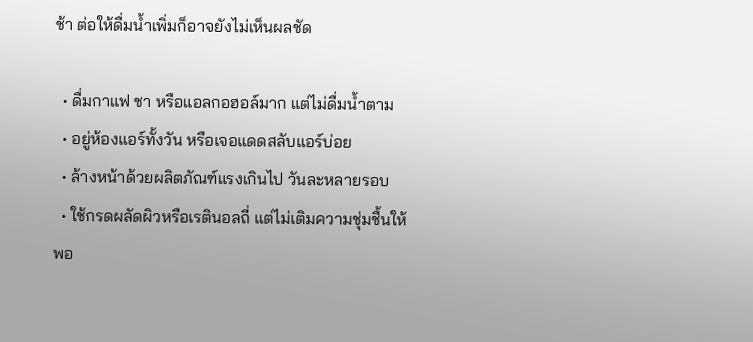ช้า ต่อให้ดื่มน้ำเพิ่มก็อาจยังไม่เห็นผลชัด

  • ดื่มกาแฟ ชา หรือแอลกอฮอล์มาก แต่ไม่ดื่มน้ำตาม
  • อยู่ห้องแอร์ทั้งวัน หรือเจอแดดสลับแอร์บ่อย
  • ล้างหน้าด้วยผลิตภัณฑ์แรงเกินไป วันละหลายรอบ
  • ใช้กรดผลัดผิวหรือเรตินอลถี่ แต่ไม่เติมความชุ่มชื้นให้พอ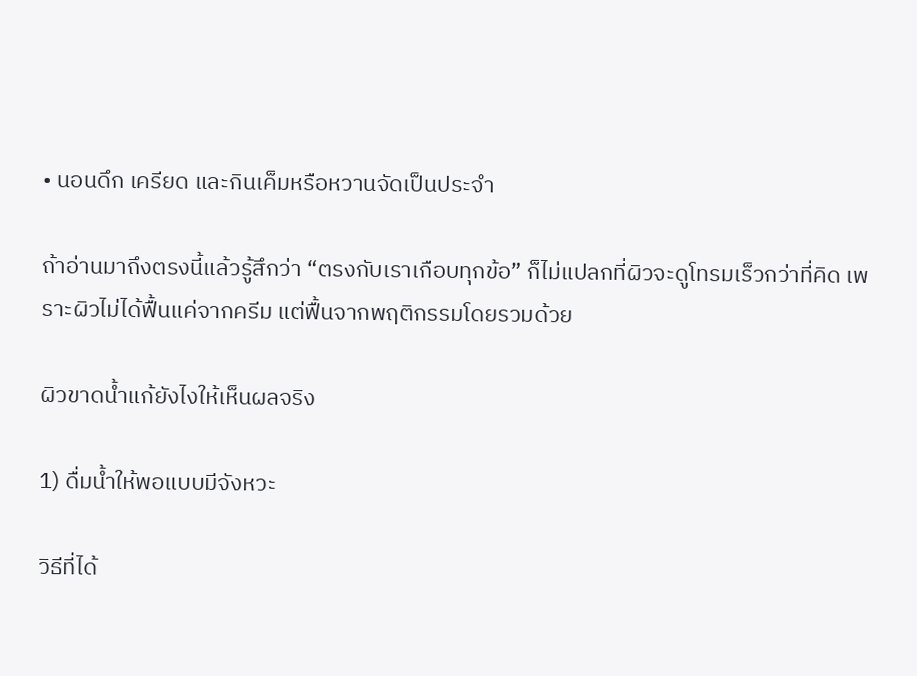• นอนดึก เครียด และกินเค็มหรือหวานจัดเป็นประจำ

ถ้าอ่านมาถึงตรงนี้แล้วรู้สึกว่า “ตรงกับเราเกือบทุกข้อ” ก็ไม่แปลกที่ผิวจะดูโทรมเร็วกว่าที่คิด เพราะผิวไม่ได้ฟื้นแค่จากครีม แต่ฟื้นจากพฤติกรรมโดยรวมด้วย

ผิวขาดน้ำแก้ยังไงให้เห็นผลจริง

1) ดื่มน้ำให้พอแบบมีจังหวะ

วิธีที่ได้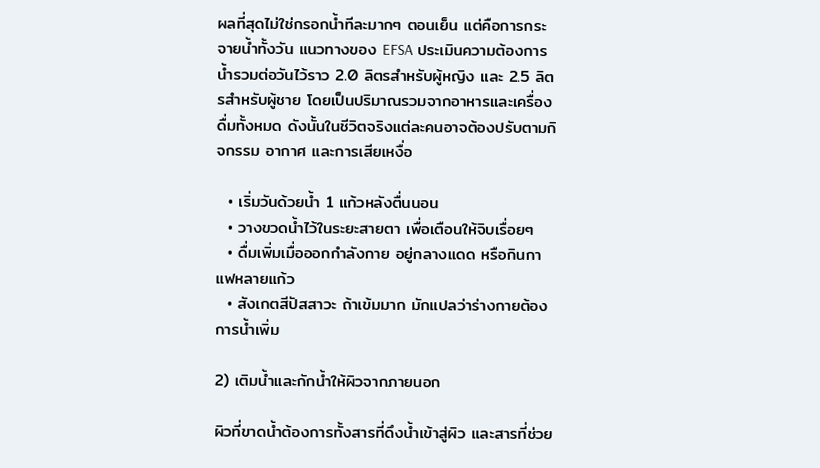ผลที่สุดไม่ใช่กรอกน้ำทีละมากๆ ตอนเย็น แต่คือการกระจายน้ำทั้งวัน แนวทางของ EFSA ประเมินความต้องการน้ำรวมต่อวันไว้ราว 2.0 ลิตรสำหรับผู้หญิง และ 2.5 ลิตรสำหรับผู้ชาย โดยเป็นปริมาณรวมจากอาหารและเครื่องดื่มทั้งหมด ดังนั้นในชีวิตจริงแต่ละคนอาจต้องปรับตามกิจกรรม อากาศ และการเสียเหงื่อ

  • เริ่มวันด้วยน้ำ 1 แก้วหลังตื่นนอน
  • วางขวดน้ำไว้ในระยะสายตา เพื่อเตือนให้จิบเรื่อยๆ
  • ดื่มเพิ่มเมื่อออกกำลังกาย อยู่กลางแดด หรือกินกาแฟหลายแก้ว
  • สังเกตสีปัสสาวะ ถ้าเข้มมาก มักแปลว่าร่างกายต้องการน้ำเพิ่ม

2) เติมน้ำและกักน้ำให้ผิวจากภายนอก

ผิวที่ขาดน้ำต้องการทั้งสารที่ดึงน้ำเข้าสู่ผิว และสารที่ช่วย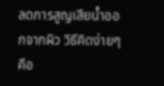ลดการสูญเสียน้ำออกจากผิว วิธีคิดง่ายๆ คือ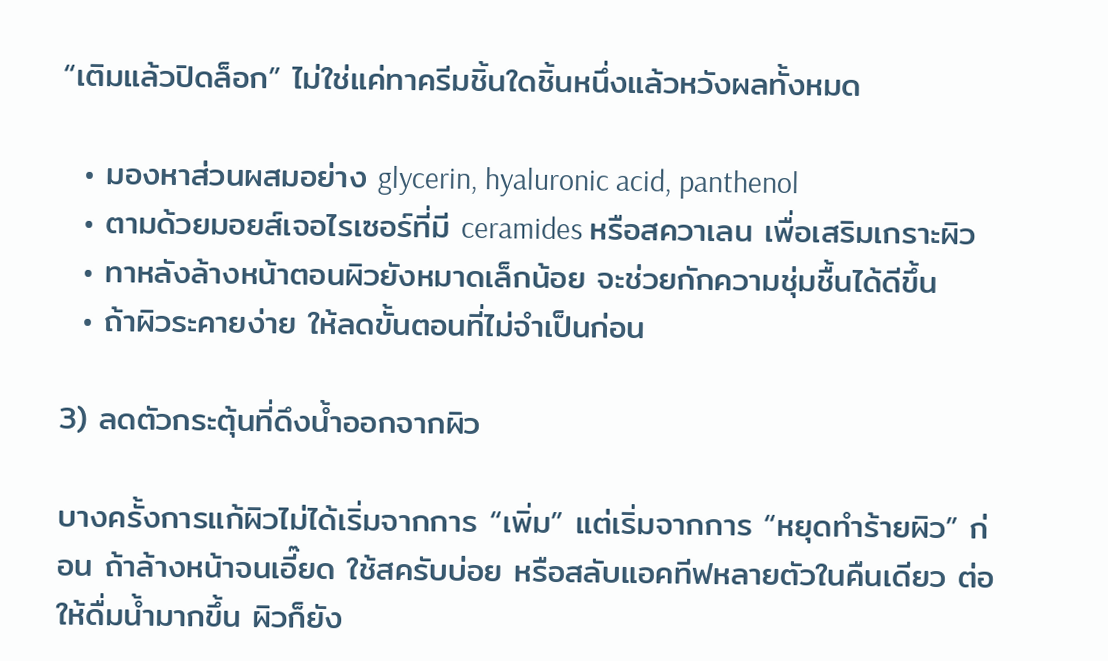“เติมแล้วปิดล็อก” ไม่ใช่แค่ทาครีมชิ้นใดชิ้นหนึ่งแล้วหวังผลทั้งหมด

  • มองหาส่วนผสมอย่าง glycerin, hyaluronic acid, panthenol
  • ตามด้วยมอยส์เจอไรเซอร์ที่มี ceramides หรือสควาเลน เพื่อเสริมเกราะผิว
  • ทาหลังล้างหน้าตอนผิวยังหมาดเล็กน้อย จะช่วยกักความชุ่มชื้นได้ดีขึ้น
  • ถ้าผิวระคายง่าย ให้ลดขั้นตอนที่ไม่จำเป็นก่อน

3) ลดตัวกระตุ้นที่ดึงน้ำออกจากผิว

บางครั้งการแก้ผิวไม่ได้เริ่มจากการ “เพิ่ม” แต่เริ่มจากการ “หยุดทำร้ายผิว” ก่อน ถ้าล้างหน้าจนเอี๊ยด ใช้สครับบ่อย หรือสลับแอคทีฟหลายตัวในคืนเดียว ต่อให้ดื่มน้ำมากขึ้น ผิวก็ยัง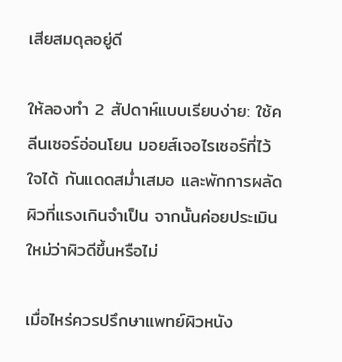เสียสมดุลอยู่ดี

ให้ลองทำ 2 สัปดาห์แบบเรียบง่าย: ใช้คลีนเซอร์อ่อนโยน มอยส์เจอไรเซอร์ที่ไว้ใจได้ กันแดดสม่ำเสมอ และพักการผลัดผิวที่แรงเกินจำเป็น จากนั้นค่อยประเมินใหม่ว่าผิวดีขึ้นหรือไม่

เมื่อไหร่ควรปรึกษาแพทย์ผิวหนัง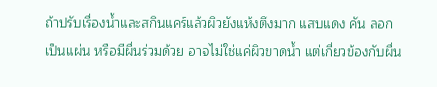ถ้าปรับเรื่องน้ำและสกินแคร์แล้วผิวยังแห้งตึงมาก แสบแดง คัน ลอกเป็นแผ่น หรือมีผื่นร่วมด้วย อาจไม่ใช่แค่ผิวขาดน้ำ แต่เกี่ยวข้องกับผื่น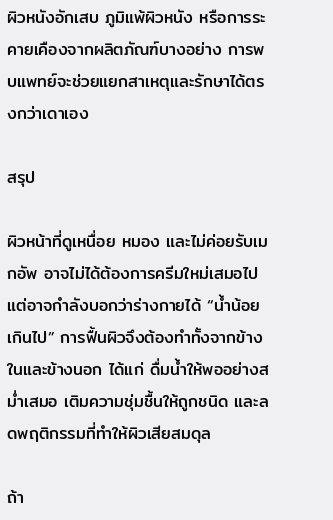ผิวหนังอักเสบ ภูมิแพ้ผิวหนัง หรือการระคายเคืองจากผลิตภัณฑ์บางอย่าง การพบแพทย์จะช่วยแยกสาเหตุและรักษาได้ตรงกว่าเดาเอง

สรุป

ผิวหน้าที่ดูเหนื่อย หมอง และไม่ค่อยรับเมกอัพ อาจไม่ได้ต้องการครีมใหม่เสมอไป แต่อาจกำลังบอกว่าร่างกายได้ “น้ำน้อยเกินไป” การฟื้นผิวจึงต้องทำทั้งจากข้างในและข้างนอก ได้แก่ ดื่มน้ำให้พออย่างสม่ำเสมอ เติมความชุ่มชื้นให้ถูกชนิด และลดพฤติกรรมที่ทำให้ผิวเสียสมดุล

ถ้า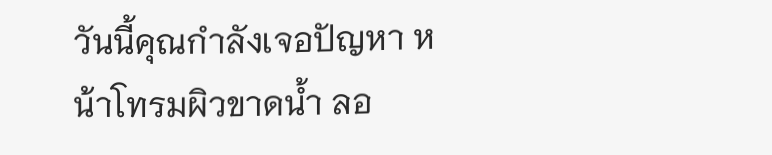วันนี้คุณกำลังเจอปัญหา หน้าโทรมผิวขาดน้ำ ลอ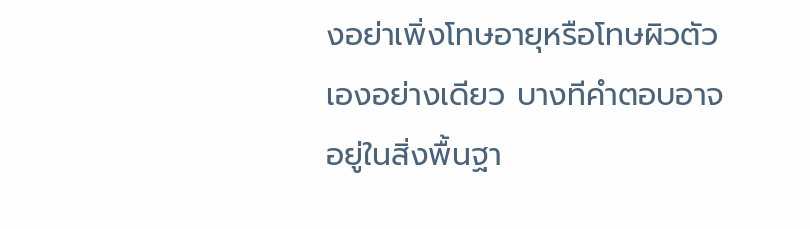งอย่าเพิ่งโทษอายุหรือโทษผิวตัวเองอย่างเดียว บางทีคำตอบอาจอยู่ในสิ่งพื้นฐา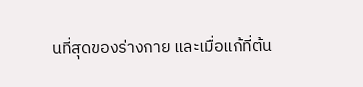นที่สุดของร่างกาย และเมื่อแก้ที่ต้น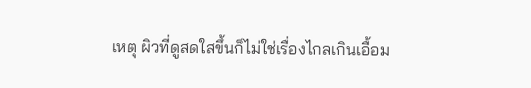เหตุ ผิวที่ดูสดใสขึ้นก็ไม่ใช่เรื่องไกลเกินเอื้อม